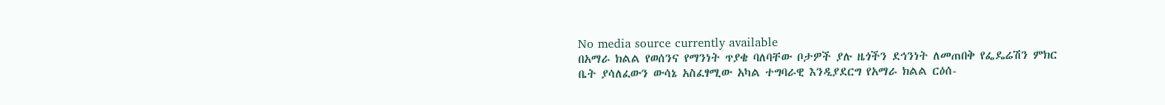No media source currently available
በአማራ ክልል የወሰንና የማንነት ጥያቄ ባለባቸው ቦታዎች ያሉ ዜጎችን ደኅንነት ለመጠበቅ የፌዴሬሽን ምክር ቤት ያሳለፈውን ውሳኔ አስፈፃሚው አካል ተግባራዊ እንዲያደርግ የአማራ ክልል ርዕሰ-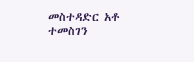መስተዳድር አቶ ተመስገን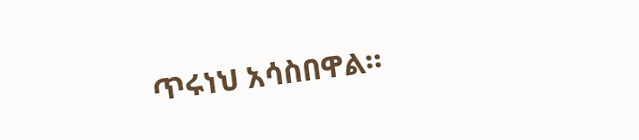ጥሩነህ አሳስበዋል።